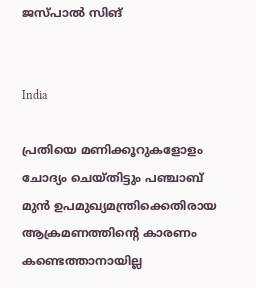ജസ്പാൽ സിങ്


India

പ്രതിയെ മണിക്കൂറുകളോളം ചോദ‍്യം ചെയ്തിട്ടും പഞ്ചാബ് മുൻ ഉപമുഖ്യമന്ത്രിക്കെതിരായ ആക്രമണത്തിന്‍റെ കാരണം കണ്ടെത്താനായില്ല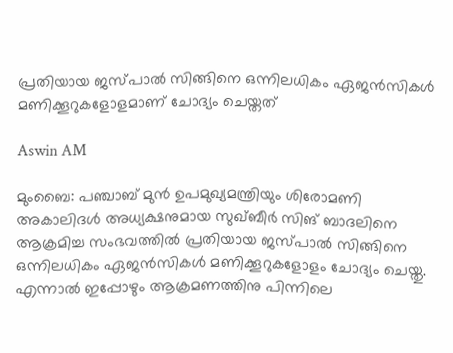പ്രതിയായ ജസ്പാൽ സിങ്ങിനെ ഒന്നിലധികം ഏജൻസികൾ മണിക്കൂറുകളോളമാണ് ചോദ‍്യം ചെയ്തത്

Aswin AM

മുംബൈ: പഞ്ചാബ് മുൻ ഉപമുഖ്യമന്ത്രിയും ശിരോമണി അകാലിദൾ അധ്യക്ഷനുമായ സുഖ്‌ബീർ സിങ് ബാദലിനെ ആക്രമിച്ച സംഭവത്തിൽ പ്രതിയായ ജസ്പാൽ സിങ്ങിനെ ഒന്നിലധികം ഏജൻസികൾ മണിക്കൂറുകളോളം ചോദ‍്യം ചെയ്തു. എന്നാൽ ഇപ്പോഴും ആക്രമണത്തിനു പിന്നിലെ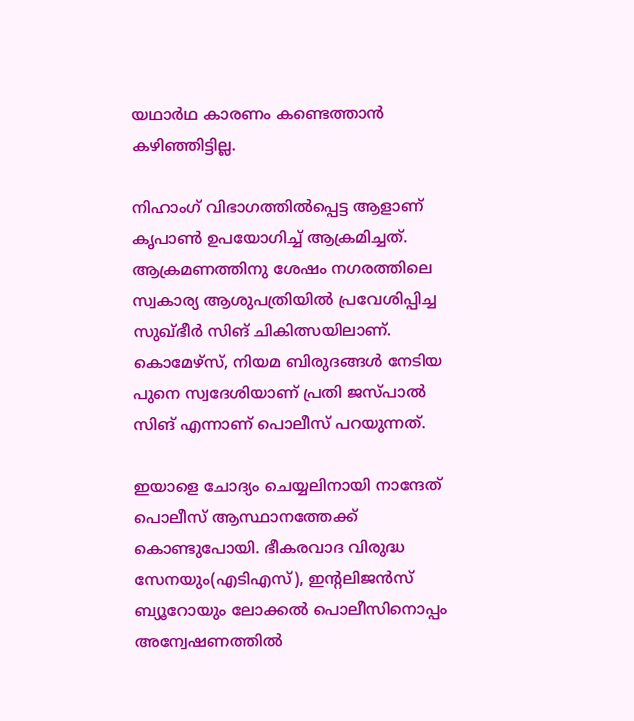യഥാർഥ കാരണം കണ്ടെത്താൻ കഴിഞ്ഞിട്ടില്ല.

നിഹാംഗ് വിഭാഗത്തിൽപ്പെട്ട ആളാണ് കൃപാൺ ഉപയോഗിച്ച് ആക്രമിച്ചത്. ആക്രമണത്തിനു ശേഷം നഗരത്തിലെ സ്വകാര‍്യ ആശുപത്രിയിൽ പ്രവേശിപ്പിച്ച സുഖ്ഭീർ സിങ് ചികിത്സയിലാണ്. കൊമേഴ്സ്, നിയമ ബിരുദങ്ങൾ നേടിയ പുനെ സ്വദേശിയാണ് പ്രതി ജസ്പാൽ സിങ് എന്നാണ് പൊലീസ് പറയുന്നത്.

ഇയാളെ ചോദ‍്യം ചെയ്യലിനായി നാന്ദേത് പൊലീസ് ആസ്ഥാനത്തേക്ക് കൊണ്ടുപോയി. ഭീകരവാദ വിരുദ്ധ സേനയും(എടിഎസ്), ഇന്‍റലിജൻസ് ബ‍്യൂറോയും ലോക്കൽ പൊലീസിനൊപ്പം അന്വേഷണത്തിൽ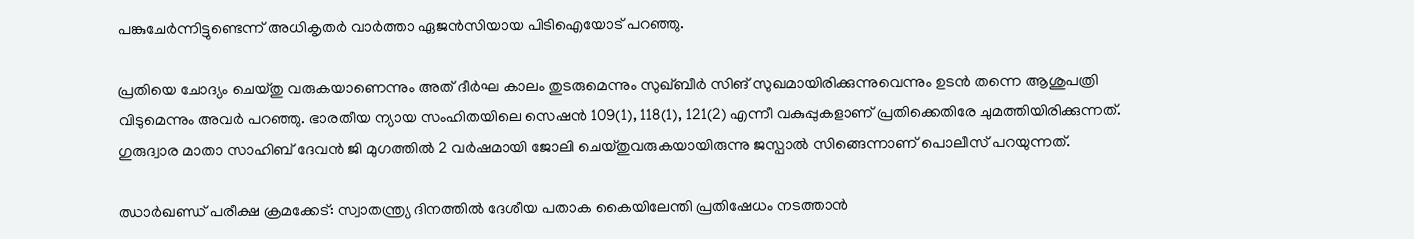പങ്കുചേർന്നിട്ടുണ്ടെന്ന് അധികൃതർ വാർത്താ ഏജൻസിയായ പിടിഐയോട് പറഞ്ഞു.

പ്രതിയെ ചോദ‍്യം ചെയ്തു വരുകയാണെന്നും അത് ദീർഘ കാലം തുടരുമെന്നും സുഖ്‌ബീർ സിങ് സുഖമായിരിക്കുന്നുവെന്നും ഉടൻ തന്നെ ആശുപത്രി വിടുമെന്നും അവർ പറഞ്ഞു. ഭാരതീയ ന‍്യായ സംഹിതയിലെ സെഷൻ 109(1), 118(1), 121(2) എന്നീ വകുപ്പുകളാണ് പ്രതിക്കെതിരേ ചുമത്തിയിരിക്കുന്നത്. ഗുരുദ്വാര മാതാ സാഹിബ് ദേവൻ ജി മുഗത്തിൽ 2 വർ‌ഷമായി ജോലി ചെയ്തുവരുകയായിരുന്നു ജസ്പാൽ സിങ്ങെന്നാണ് പൊലീസ് പറയുന്നത്.

ഝാർഖണ്ഡ് പരീക്ഷ ക്രമക്കേട്: സ്വാതന്ത്ര‍്യ ദിനത്തിൽ ദേശീയ പതാക കൈയിലേന്തി പ്രതിഷേധം നടത്താൻ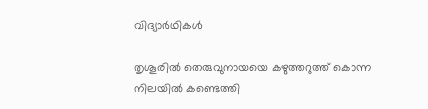വിദ‍്യാർഥികൾ

തൃശൂരിൽ തെരുവുനായയെ കഴുത്തറുത്ത് കൊന്ന നിലയിൽ കണ്ടെത്തി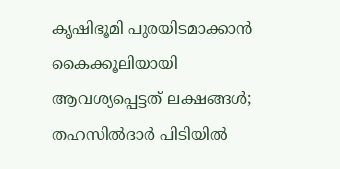കൃഷിഭൂമി പുരയിടമാക്കാൻ കൈക്കൂലിയായി ആവശ‍്യപ്പെട്ടത് ലക്ഷങ്ങൾ; തഹസിൽദാർ പിടിയിൽ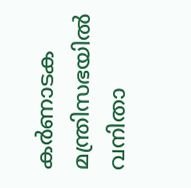കർണാടക മന്ത്രിസഭയിൽ വനിതാ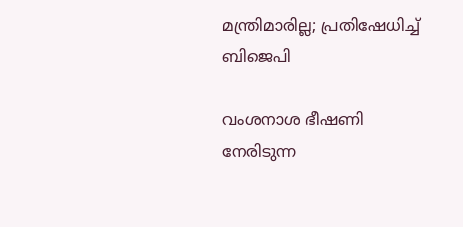മന്ത്രിമാരില്ല; പ്രതിഷേധിച്ച് ബിജെപി

വംശനാശ ഭീഷണി നേരിടുന്ന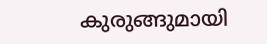കുരുങ്ങുമായി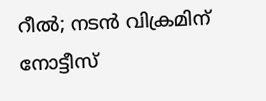റീൽ; നടൻ വിക്രമിന് നോട്ടീസ്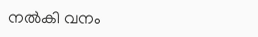നൽകി വനം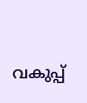വകുപ്പ്